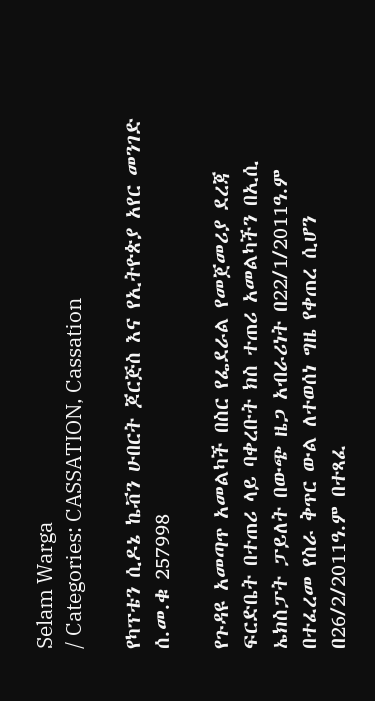Selam Warga
/ Categories: CASSATION, Cassation

የካፕቴን ሲዶኔ ኬቭን ሁበርት ጆርጅስ እና የኢትዮጵያ አየር መንገድ ሰ.መ.ቁ 257998

የጉዳዩ አመጣጥ አመልካች በስር የፌደራል የመጀመሪያ ደረጃ ፍርድቤት በተጠሪ ላይ ባቀረቡት ክስ ተጠሪ አመልካችን በኢሲ ኤክስፓት ፓይለት በውጭ ዜጋ አብራሪነት በ22/1/2011ዓ.ም በተፈረመ የስራ ቅጥር ውል ለተወሰነ ግዜ የቀጠረ ሲሆን በ26/2/2011ዓ.ም በተጻፈ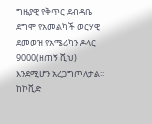ግዜያዊ የቅጥር ደብዳቤ ደግሞ የአመልካች ወርሃዊ ደመወዝ የአሜሪካን ዶላር 9000(ዘጠኝ ሺህ) እንደሚሆን አረጋግጦለታል፡፡ ከኮቪድ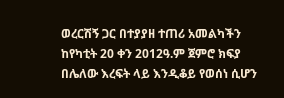ወረርሽኝ ጋር በተያያዘ ተጠሪ አመልካችን ከየካቲት 20 ቀን 2012ዓ.ም ጀምሮ ክፍያ በሌለው እረፍት ላይ እንዲቆይ የወሰነ ሲሆን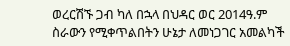ወረርሽኙ ጋብ ካለ በኋላ በህዳር ወር 2014ዓ.ም ስራውን የሚቀጥልበትን ሁኔታ ለመነጋገር አመልካች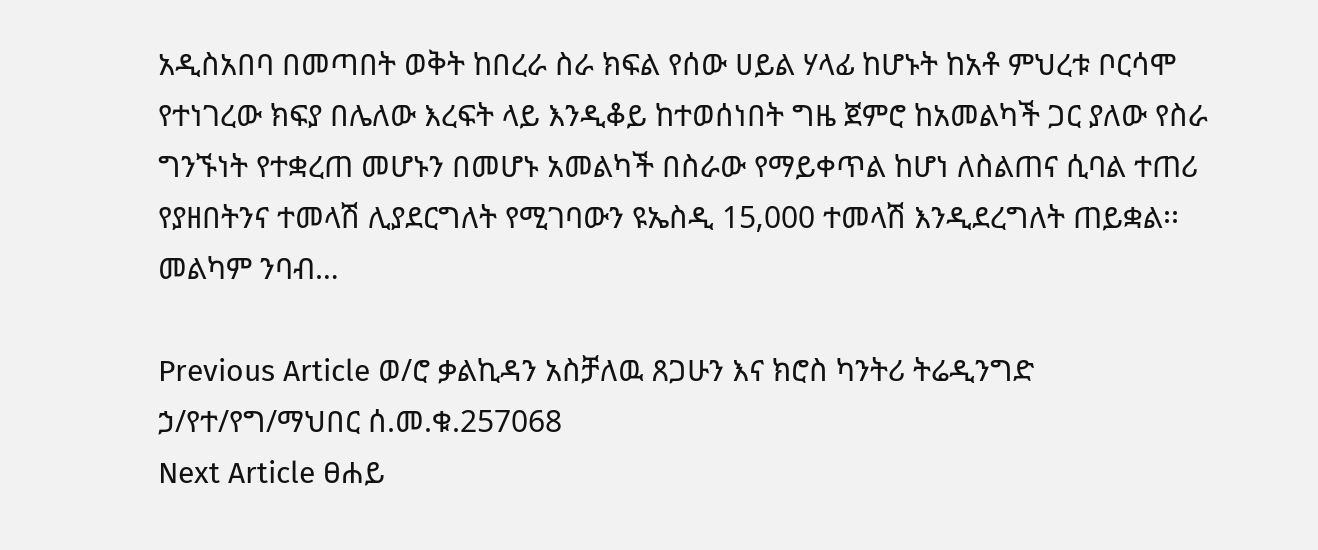አዲስአበባ በመጣበት ወቅት ከበረራ ስራ ክፍል የሰው ሀይል ሃላፊ ከሆኑት ከአቶ ምህረቱ ቦርሳሞ የተነገረው ክፍያ በሌለው እረፍት ላይ እንዲቆይ ከተወሰነበት ግዜ ጀምሮ ከአመልካች ጋር ያለው የስራ ግንኙነት የተቋረጠ መሆኑን በመሆኑ አመልካች በስራው የማይቀጥል ከሆነ ለስልጠና ሲባል ተጠሪ የያዘበትንና ተመላሽ ሊያደርግለት የሚገባውን ዩኤስዲ 15‚000 ተመላሽ እንዲደረግለት ጠይቋል፡፡መልካም ንባብ…

Previous Article ወ/ሮ ቃልኪዳን አስቻለዉ ጸጋሁን እና ክሮስ ካንትሪ ትሬዲንግድ ኃ/የተ/የግ/ማህበር ሰ.መ.ቁ.257068
Next Article ፀሐይ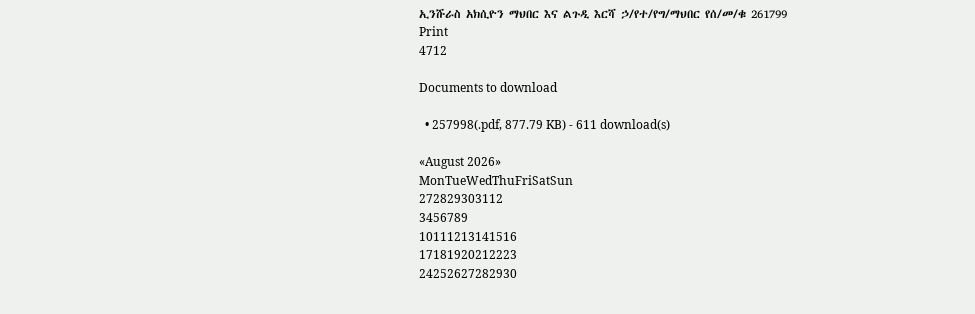ኢንሹራስ አክሲዮን ማህበር እና ልጉዲ እርሻ ኃ/የተ/የግ/ማህበር የሰ/መ/ቁ 261799
Print
4712

Documents to download

  • 257998(.pdf, 877.79 KB) - 611 download(s)

«August 2026»
MonTueWedThuFriSatSun
272829303112
3456789
10111213141516
17181920212223
24252627282930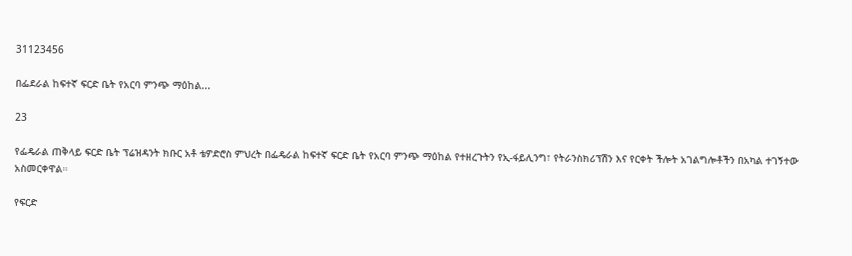31123456

በፌደራል ከፍተኛ ፍርድ ቤት የአርባ ምንጭ ማዕከል...

23

የፌዴራል ጠቅላይ ፍርድ ቤት ፕሬዝዳንት ክቡር አቶ ቴዎድሮስ ምህረት በፌዴራል ከፍተኛ ፍርድ ቤት የአርባ ምንጭ ማዕከል የተዘረጉትን የኢ-ፋይሊንግ፣ የትራንስክሪፕሽን እና የርቀት ችሎት አገልግሎቶችን በአካል ተገኝተው አስመርቀዋል።

የፍርድ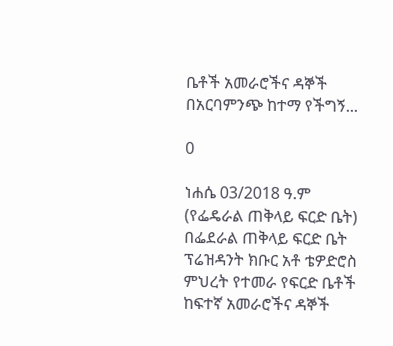ቤቶች አመራሮችና ዳኞች በአርባምንጭ ከተማ የችግኝ...

0

ነሐሴ 03/2018 ዓ.ም (የፌዴራል ጠቅላይ ፍርድ ቤት)
በፌደራል ጠቅላይ ፍርድ ቤት ፕሬዝዳንት ክቡር አቶ ቴዎድሮስ ምህረት የተመራ የፍርድ ቤቶች ከፍተኛ አመራሮችና ዳኞች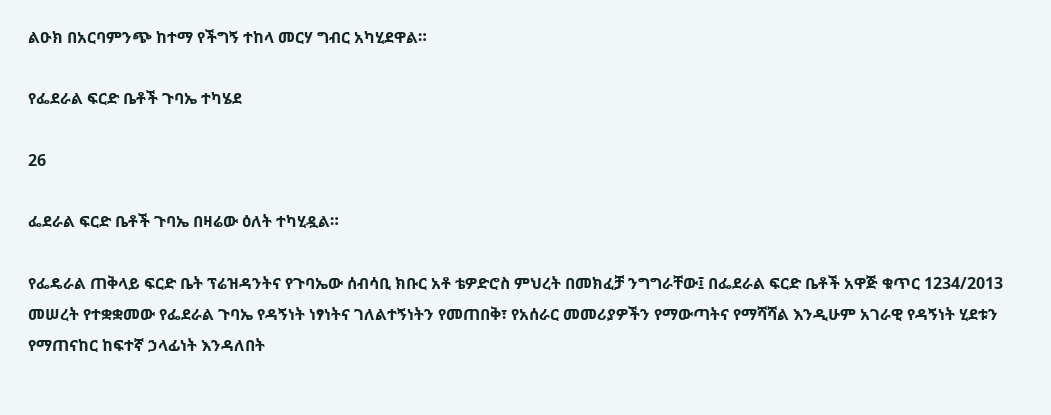ልዑክ በአርባምንጭ ከተማ የችግኝ ተከላ መርሃ ግብር አካሂደዋል።

የፌደራል ፍርድ ቤቶች ጉባኤ ተካሄደ

26

ፌደራል ፍርድ ቤቶች ጉባኤ በዛሬው ዕለት ተካሂዷል።

የፌዴራል ጠቅላይ ፍርድ ቤት ፕሬዝዳንትና የጉባኤው ሰብሳቢ ክቡር አቶ ቴዎድሮስ ምህረት በመክፈቻ ንግግራቸው፤ በፌደራል ፍርድ ቤቶች አዋጅ ቁጥር 1234/2013 መሠረት የተቋቋመው የፌደራል ጉባኤ የዳኝነት ነፃነትና ገለልተኝነትን የመጠበቅ፣ የአሰራር መመሪያዎችን የማውጣትና የማሻሻል እንዲሁም አገራዊ የዳኝነት ሂደቱን የማጠናከር ከፍተኛ ኃላፊነት እንዳለበት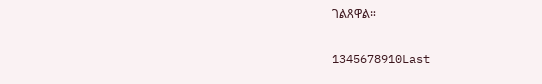ገልጸዋል።

1345678910Last